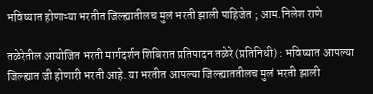भविष्यात होणाऱ्या भरतीत जिल्ह्यातीलच मुलं भरती झाली पाहिजेत ; आम.निलेश राणे

तळेरेतील आयोजित भरती मार्गदर्शन शिबिरात प्रतिपादन तळेरे (प्रतिनिधी) : भविष्यात आपल्या जिल्ह्यात जी होणारी भरती आहे. या भरतीत आपल्या जिल्ह्याततीलच मुलं भरती झाली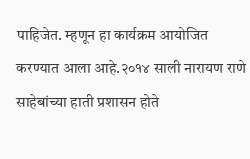पाहिजेत. म्हणून हा कार्यक्रम आयोजित करण्यात आला आहे.२०१४ साली नारायण राणे साहेबांच्या हाती प्रशासन होते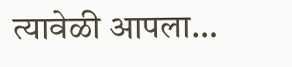त्यावेळी आपला…